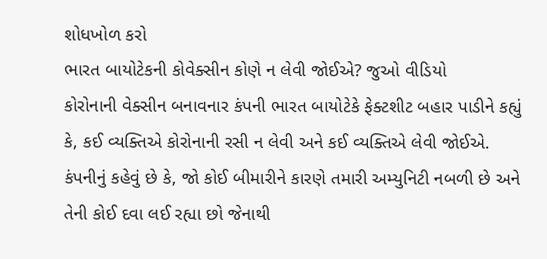શોધખોળ કરો
ભારત બાયોટેકની કોવેક્સીન કોણે ન લેવી જોઈએ? જુઓ વીડિયો
કોરોનાની વેક્સીન બનાવનાર કંપની ભારત બાયોટેકે ફેક્ટશીટ બહાર પાડીને કહ્યું કે, કઈ વ્યક્તિએ કોરોનાની રસી ન લેવી અને કઈ વ્યક્તિએ લેવી જોઈએ. કંપનીનું કહેવું છે કે, જો કોઈ બીમારીને કારણે તમારી અમ્યુનિટી નબળી છે અને તેની કોઈ દવા લઈ રહ્યા છો જેનાથી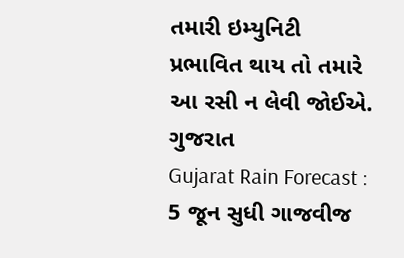તમારી ઇમ્યુનિટી પ્રભાવિત થાય તો તમારે આ રસી ન લેવી જોઈએ.
ગુજરાત
Gujarat Rain Forecast : 5 જૂન સુધી ગાજવીજ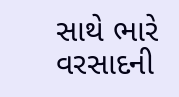સાથે ભારે વરસાદની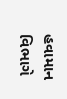હવામાન વિભાગે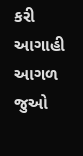કરી આગાહી
આગળ જુઓ